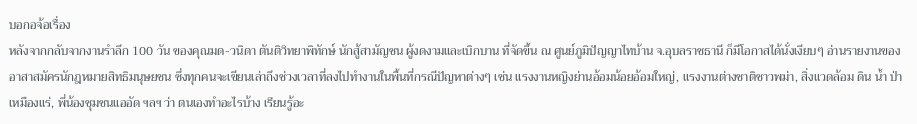บอกอจ้อเรื่อง
หลังจากกลับจากงานรำลึก 100 วัน ของคุณมด-วนิดา ตันติวิทยาพิทักษ์ นักสู้สามัญชน ผู้งดงามและเบิกบาน ที่จัดขึ้น ณ ศูนย์ภูมิปัญญาไทบ้าน จ.อุบลราชธานี ก็มีโอกาสได้นั่งเงียบๆ อ่านรายงานของอาสาสมัครนักฎหมายสิทธิมนุษยชน ซึ่งทุกคนจะเขียนเล่าถึงช่วงเวลาที่ลงไปทำงานในพื้นที่กรณีปัญหาต่างๆ เช่น แรงงานหญิงย่านอ้อมน้อยอ้อมใหญ่, แรงงานต่างชาติชาวพม่า, สิ่งแวดล้อม ดิน น้ำ ป่า เหมืองแร่, พี่น้องชุมชนแออัด ฯลฯ ว่า ตนเองทำอะไรบ้าง เรียนรู้อะ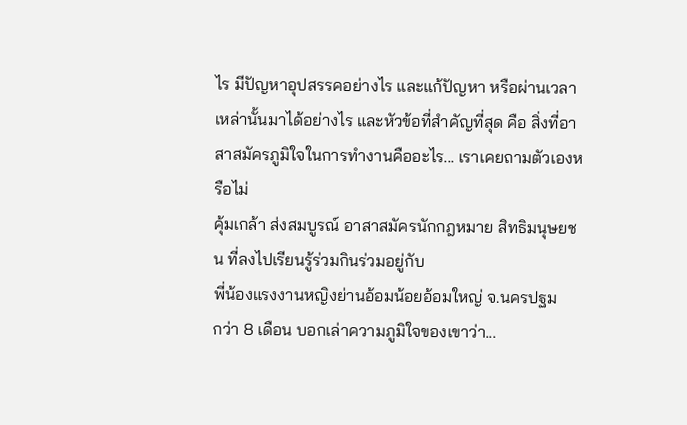ไร มีปัญหาอุปสรรคอย่างไร และแก้ปัญหา หรือผ่านเวลาเหล่านั้นมาได้อย่างไร และหัวข้อที่สำคัญที่สุด คือ สิ่งที่อาสาสมัครภูมิใจในการทำงานคืออะไร... เราเคยถามตัวเองหรือไม่
คุ้มเกล้า ส่งสมบูรณ์ อาสาสมัครนักกฎหมาย สิทธิมนุษยชน ที่ลงไปเรียนรู้ร่วมกินร่วมอยู่กับ
พี่น้องแรงงานหญิงย่านอ้อมน้อยอ้อมใหญ่ จ.นครปฐม
กว่า 8 เดือน บอกเล่าความภูมิใจของเขาว่า...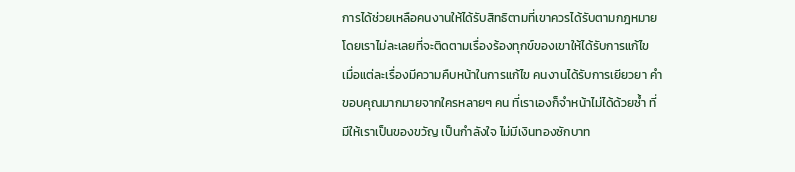การได้ช่วยเหลือคนงานให้ได้รับสิทธิตามที่เขาควรได้รับตามกฎหมาย โดยเราไม่ละเลยที่จะติดตามเรื่องร้องทุกข์ของเขาให้ได้รับการแก้ไข เมื่อแต่ละเรื่องมีความคืบหน้าในการแก้ไข คนงานได้รับการเยียวยา คำขอบคุณมากมายจากใครหลายๆ คน ที่เราเองก็จำหน้าไม่ได้ด้วยซ้ำ ที่มีให้เราเป็นของขวัญ เป็นกำลังใจ ไม่มีเงินทองซักบาท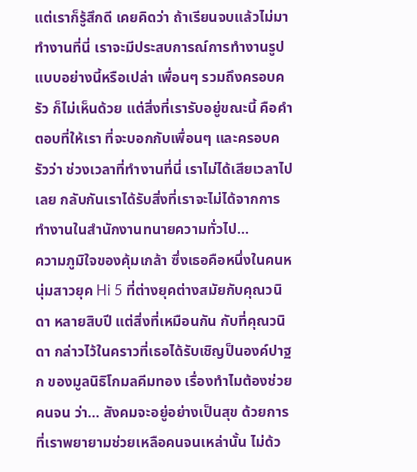แต่เราก็รู้สึกดี เคยคิดว่า ถ้าเรียนจบแล้วไม่มาทำงานที่นี่ เราจะมีประสบการณ์การทำงานรูปแบบอย่างนี้หรือเปล่า เพื่อนๆ รวมถึงครอบครัว ก็ไม่เห็นด้วย แต่สิ่งที่เรารับอยู่ขณะนี้ คือคำตอบที่ให้เรา ที่จะบอกกับเพื่อนๆ และครอบครัวว่า ช่วงเวลาที่ทำงานที่นี่ เราไม่ได้เสียเวลาไปเลย กลับกันเราได้รับสิ่งที่เราจะไม่ได้จากการทำงานในสำนักงานทนายความทั่วไป...
ความภูมิใจของคุ้มเกล้า ซึ่งเธอคือหนึ่งในคนหนุ่มสาวยุค Hi 5 ที่ต่างยุคต่างสมัยกับคุณวนิดา หลายสิบปี แต่สิ่งที่เหมือนกัน กับที่คุณวนิดา กล่าวไว้ในคราวที่เธอได้รับเชิญป็นองค์ปาฐก ของมูลนิธิโกมลคีมทอง เรื่องทำไมต้องช่วยคนจน ว่า... สังคมจะอยู่อย่างเป็นสุข ด้วยการที่เราพยายามช่วยเหลือคนจนเหล่านั้น ไม่ด้ว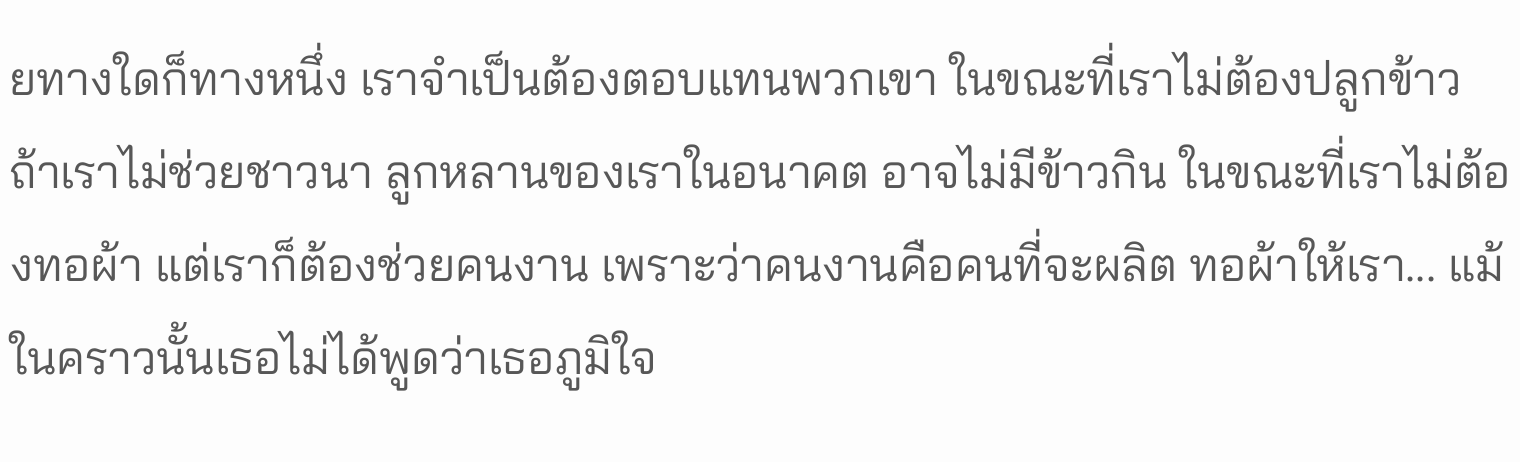ยทางใดก็ทางหนึ่ง เราจำเป็นต้องตอบแทนพวกเขา ในขณะที่เราไม่ต้องปลูกข้าว ถ้าเราไม่ช่วยชาวนา ลูกหลานของเราในอนาคต อาจไม่มีข้าวกิน ในขณะที่เราไม่ต้องทอผ้า แต่เราก็ต้องช่วยคนงาน เพราะว่าคนงานคือคนที่จะผลิต ทอผ้าให้เรา... แม้ในคราวนั้นเธอไม่ได้พูดว่าเธอภูมิใจ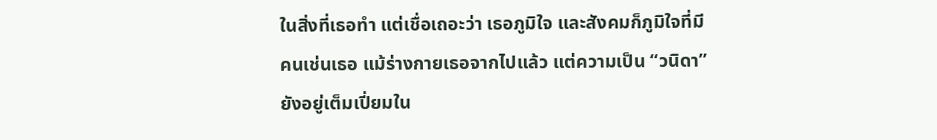ในสิ่งที่เธอทำ แต่เชื่อเถอะว่า เธอภูมิใจ และสังคมก็ภูมิใจที่มีคนเช่นเธอ แม้ร่างกายเธอจากไปแล้ว แต่ความเป็น “วนิดา” ยังอยู่เต็มเปี่ยมใน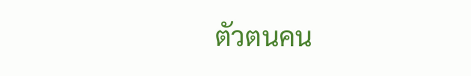ตัวตนคน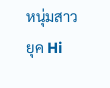หนุ่มสาวยุค Hi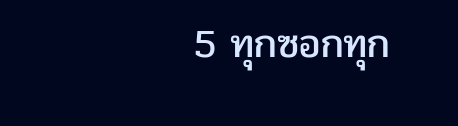5 ทุกซอกทุก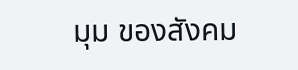มุม ของสังคม